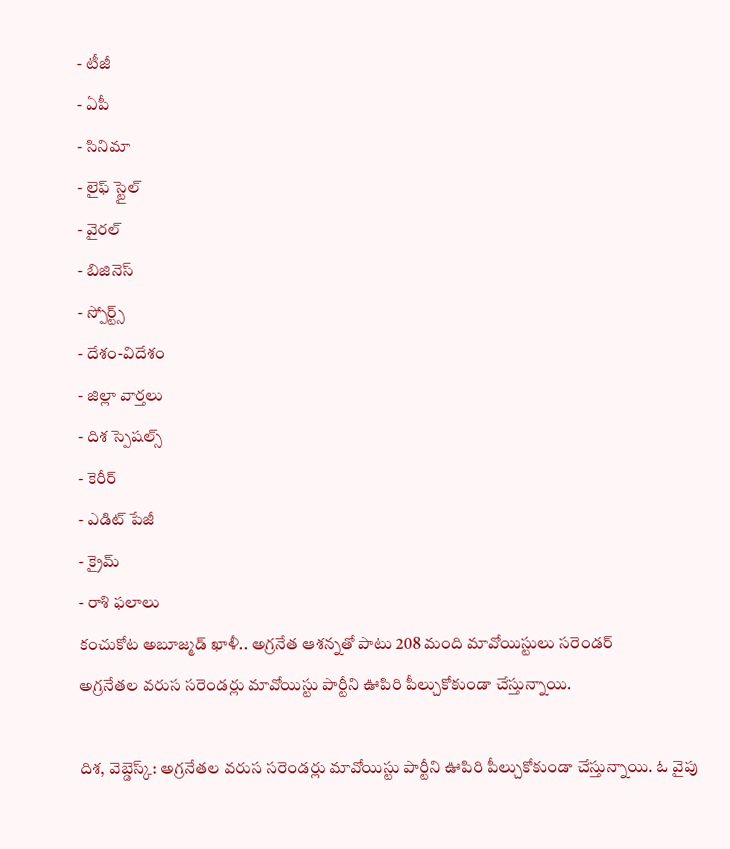- టీజీ
- ఏపీ
- సినిమా
- లైఫ్ స్టైల్
- వైరల్
- బిజినెస్
- స్పోర్ట్స్
- దేశం-విదేశం
- జిల్లా వార్తలు
- దిశ స్పెషల్స్
- కెరీర్
- ఎడిట్ పేజీ
- క్రైమ్
- రాశి ఫలాలు
కంచుకోట అబూజ్మడ్ ఖాళీ.. అగ్రనేత ఆశన్నతో పాటు 208 మంది మావోయిస్టులు సరెండర్
అగ్రనేతల వరుస సరెండర్లు మావోయిస్టు పార్టీని ఊపిరి పీల్చుకోకుండా చేస్తున్నాయి.

దిశ, వెబ్డెస్క్: అగ్రనేతల వరుస సరెండర్లు మావోయిస్టు పార్టీని ఊపిరి పీల్చుకోకుండా చేస్తున్నాయి. ఓ వైపు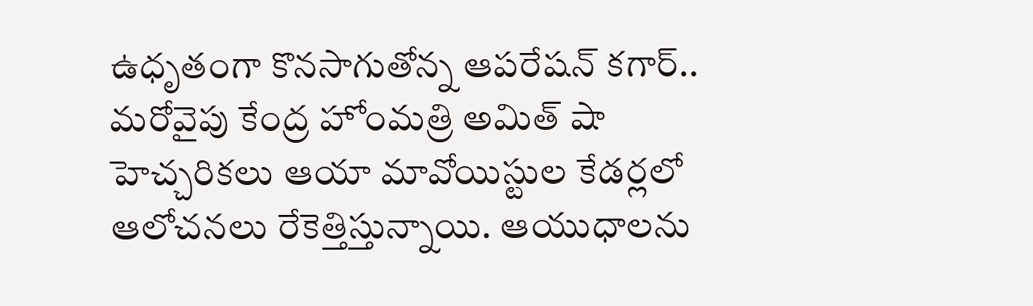ఉధృతంగా కొనసాగుతోన్న ఆపరేషన్ కగార్.. మరోవైపు కేంద్ర హోంమత్రి అమిత్ షా హెచ్చరికలు ఆయా మావోయిస్టుల కేడర్లలో ఆలోచనలు రేకెత్తిస్తున్నాయి. ఆయుధాలను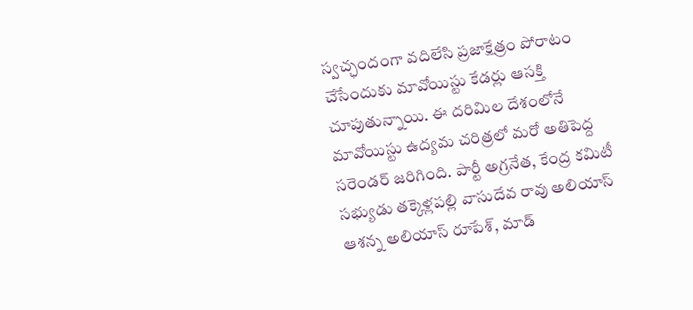స్వచ్ఛందంగా వదిలేసి ప్రజాక్షేత్రం పోరాటం చేసేందుకు మావోయిస్టు కేడర్లు ఆసక్తి చూపుతున్నాయి. ఈ దరిమిల దేశంలోనే మావోయిస్టు ఉద్యమ చరిత్రలో మరో అతిపెద్ద సరెండర్ జరిగింది. పార్టీ అగ్రనేత, కేంద్ర కమిటీ సభ్యుడు తక్కెళ్లపల్లి వాసుదేవ రావు అలియాస్ ఆశన్న అలియాస్ రూపేశ్, మాడ్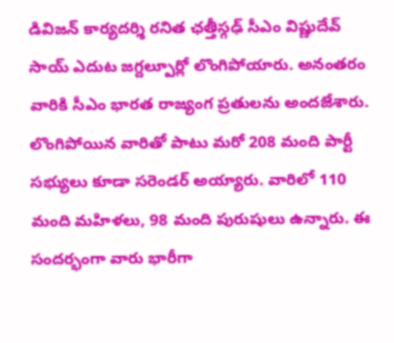డివిజన్ కార్యదర్శి రనిత ఛత్తీస్గఢ్ సీఎం విష్ణుదేవ్ సాయ్ ఎదుట జగ్దల్పూర్లో లొంగిపోయారు. అనంతరం వారికి సీఎం భారత రాజ్యంగ ప్రతులను అందజేశారు. లొంగిపోయిన వారితో పాటు మరో 208 మంది పార్టీ సభ్యులు కూడా సరెండర్ అయ్యారు. వారిలో 110 మంది మహిళలు, 98 మంది పురుషులు ఉన్నారు. ఈ సందర్భంగా వారు భారీగా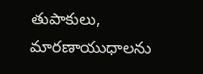తుపాకులు, మారణాయుధాలను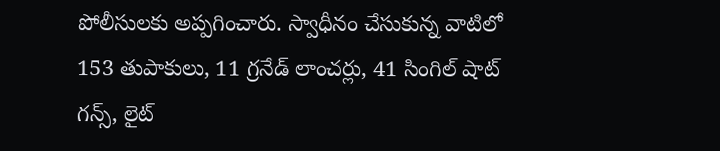పోలీసులకు అప్పగించారు. స్వాధీనం చేసుకున్న వాటిలో 153 తుపాకులు, 11 గ్రనేడ్ లాంచర్లు, 41 సింగిల్ షాట్ గన్స్, లైట్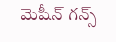మెషీన్ గన్స్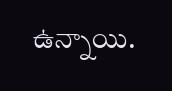ఉన్నాయి.